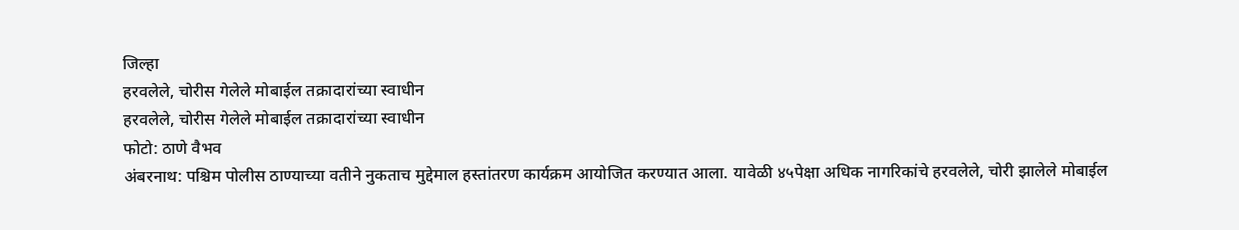जिल्हा
हरवलेले, चोरीस गेलेले मोबाईल तक्रादारांच्या स्वाधीन
हरवलेले, चोरीस गेलेले मोबाईल तक्रादारांच्या स्वाधीन
फोटो: ठाणे वैभव
अंबरनाथ: पश्चिम पोलीस ठाण्याच्या वतीने नुकताच मुद्देमाल हस्तांतरण कार्यक्रम आयोजित करण्यात आला. यावेळी ४५पेक्षा अधिक नागरिकांचे हरवलेले, चोरी झालेले मोबाईल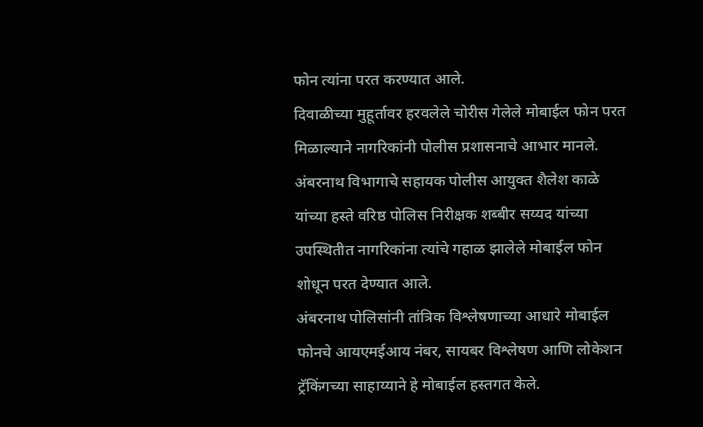फोन त्यांना परत करण्यात आले.
दिवाळीच्या मुहूर्तावर हरवलेले चोरीस गेलेले मोबाईल फोन परत मिळाल्याने नागरिकांनी पोलीस प्रशासनाचे आभार मानले. अंबरनाथ विभागाचे सहायक पोलीस आयुक्त शैलेश काळे यांच्या हस्ते वरिष्ठ पोलिस निरीक्षक शब्बीर सय्यद यांच्या उपस्थितीत नागरिकांना त्यांचे गहाळ झालेले मोबाईल फोन शोधून परत देण्यात आले.
अंबरनाथ पोलिसांनी तांत्रिक विश्लेषणाच्या आधारे मोबाईल फोनचे आयएमईआय नंबर, सायबर विश्लेषण आणि लोकेशन ट्रॅकिंगच्या साहाय्याने हे मोबाईल हस्तगत केले.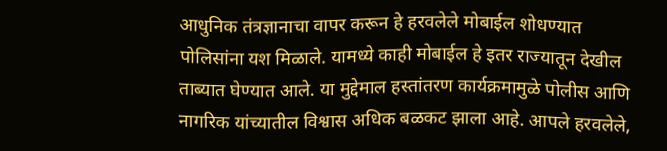आधुनिक तंत्रज्ञानाचा वापर करून हे हरवलेले मोबाईल शोधण्यात पोलिसांना यश मिळाले. यामध्ये काही मोबाईल हे इतर राज्यातून देखील ताब्यात घेण्यात आले. या मुद्देमाल हस्तांतरण कार्यक्रमामुळे पोलीस आणि नागरिक यांच्यातील विश्वास अधिक बळकट झाला आहे. आपले हरवलेले,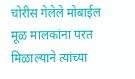चोरीस गेलेले मोबाईल मूळ मालकांना परत मिळाल्याने त्यांच्या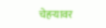चेहऱ्यावर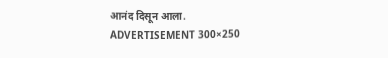आनंद दिसून आला.
ADVERTISEMENT 300×250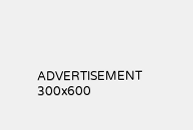ADVERTISEMENT 300x600